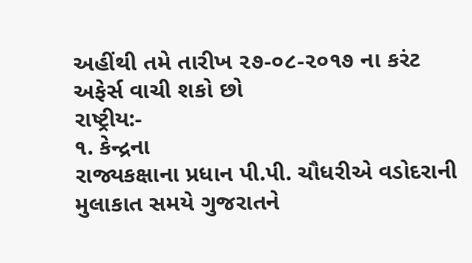અહીંથી તમે તારીખ ૨૭-૦૮-૨૦૧૭ ના કરંટ અફેર્સ વાચી શકો છો
રાષ્ટ્રીય:-
૧. કેન્દ્રના
રાજ્યકક્ષાના પ્રધાન પી.પી. ચૌધરીએ વડોદરાની મુલાકાત સમયે ગુજરાતને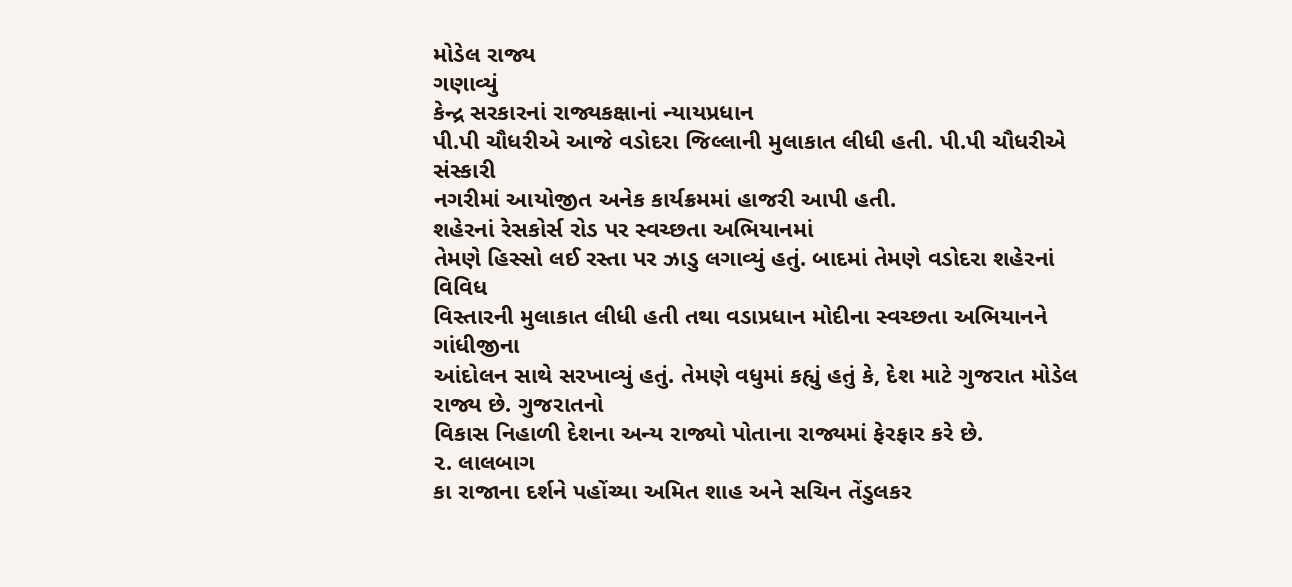મોડેલ રાજ્ય
ગણાવ્યું
કેન્દ્ર સરકારનાં રાજ્યકક્ષાનાં ન્યાયપ્રધાન
પી.પી ચૌધરીએ આજે વડોદરા જિલ્લાની મુલાકાત લીધી હતી. પી.પી ચૌધરીએ સંસ્કારી
નગરીમાં આયોજીત અનેક કાર્યક્રમમાં હાજરી આપી હતી.
શહેરનાં રેસકોર્સ રોડ પર સ્વચ્છતા અભિયાનમાં
તેમણે હિસ્સો લઈ રસ્તા પર ઝાડુ લગાવ્યું હતું. બાદમાં તેમણે વડોદરા શહેરનાં વિવિધ
વિસ્તારની મુલાકાત લીધી હતી તથા વડાપ્રધાન મોદીના સ્વચ્છતા અભિયાનને ગાંધીજીના
આંદોલન સાથે સરખાવ્યું હતું. તેમણે વધુમાં કહ્યું હતું કે, દેશ માટે ગુજરાત મોડેલ રાજ્ય છે. ગુજરાતનો
વિકાસ નિહાળી દેશના અન્ય રાજ્યો પોતાના રાજ્યમાં ફેરફાર કરે છે.
૨. લાલબાગ
કા રાજાના દર્શને પહોંચ્યા અમિત શાહ અને સચિન તેંડુલકર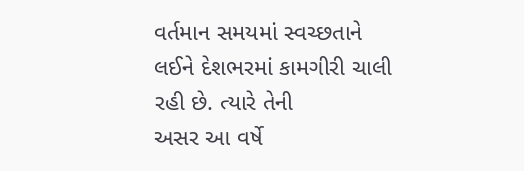વર્તમાન સમયમાં સ્વચ્છતાને લઈને દેશભરમાં કામગીરી ચાલી રહી છે. ત્યારે તેની
અસર આ વર્ષે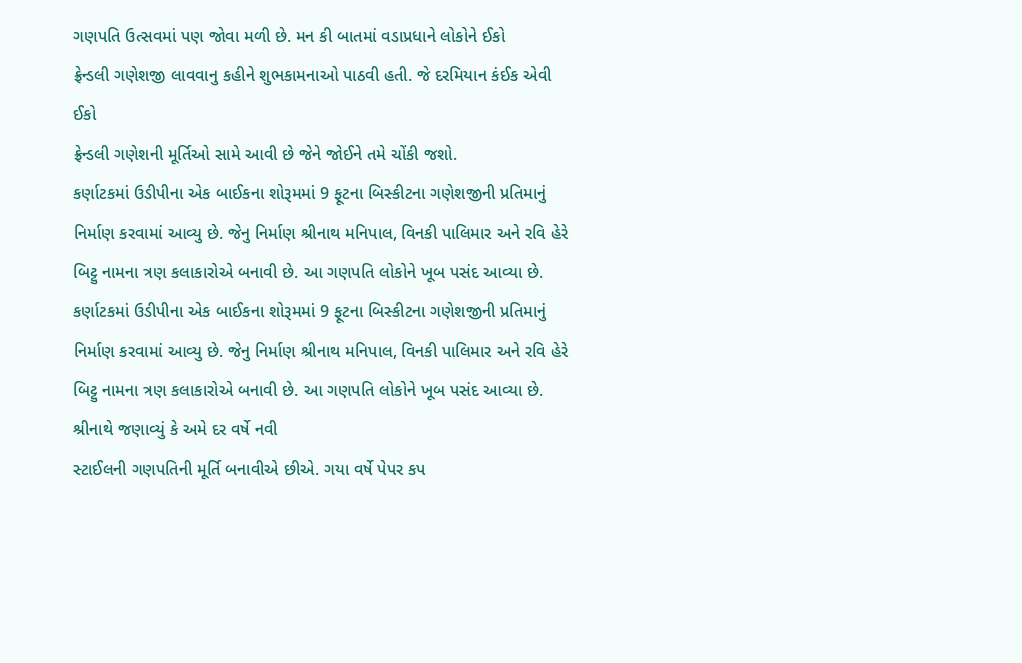ગણપતિ ઉત્સવમાં પણ જોવા મળી છે. મન કી બાતમાં વડાપ્રધાને લોકોને ઈકો
ફ્રેન્ડલી ગણેશજી લાવવાનુ કહીને શુભકામનાઓ પાઠવી હતી. જે દરમિયાન કંઈક એવી ઈકો
ફ્રેન્ડલી ગણેશની મૂર્તિઓ સામે આવી છે જેને જોઈને તમે ચોંકી જશો.
કર્ણાટકમાં ઉડીપીના એક બાઈકના શોરૂમમાં 9 ફૂટના બિસ્કીટના ગણેશજીની પ્રતિમાનું નિર્માણ કરવામાં આવ્યુ છે. જેનુ નિર્માણ શ્રીનાથ મનિપાલ, વિનકી પાલિમાર અને રવિ હેરે બિટ્ટુ નામના ત્રણ કલાકારોએ બનાવી છે. આ ગણપતિ લોકોને ખૂબ પસંદ આવ્યા છે.
કર્ણાટકમાં ઉડીપીના એક બાઈકના શોરૂમમાં 9 ફૂટના બિસ્કીટના ગણેશજીની પ્રતિમાનું નિર્માણ કરવામાં આવ્યુ છે. જેનુ નિર્માણ શ્રીનાથ મનિપાલ, વિનકી પાલિમાર અને રવિ હેરે બિટ્ટુ નામના ત્રણ કલાકારોએ બનાવી છે. આ ગણપતિ લોકોને ખૂબ પસંદ આવ્યા છે.
શ્રીનાથે જણાવ્યું કે અમે દર વર્ષે નવી
સ્ટાઈલની ગણપતિની મૂર્તિ બનાવીએ છીએ. ગયા વર્ષે પેપર કપ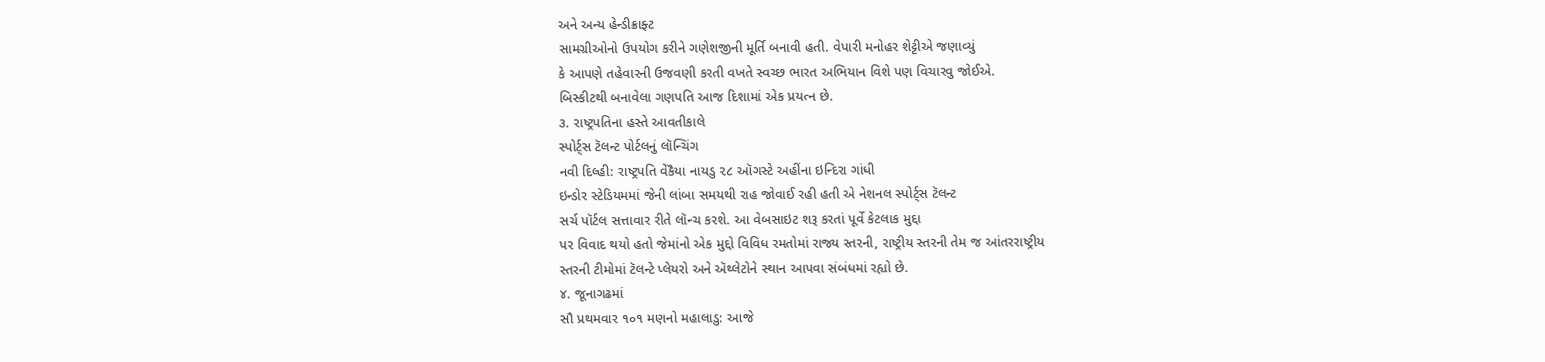અને અન્ય હેન્ડીક્રાફ્ટ
સામગ્રીઓનો ઉપયોગ કરીને ગણેશજીની મૂર્તિ બનાવી હતી. વેપારી મનોહર શેટ્ટીએ જણાવ્યું
કે આપણે તહેવારની ઉજવણી કરતી વખતે સ્વચ્છ ભારત અભિયાન વિશે પણ વિચારવુ જોઈએ.
બિસ્કીટથી બનાવેલા ગણપતિ આજ દિશામાં એક પ્રયત્ન છે.
૩. રાષ્ટ્રપતિના હસ્તે આવતીકાલે
સ્પોર્ટ્સ ટૅલન્ટ પોર્ટલનું લૉન્ચિંગ
નવી દિલ્હી: રાષ્ટ્રપતિ વેંકૈયા નાયડુ ૨૮ ઑગસ્ટે અહીંના ઇન્દિરા ગાંધી
ઇન્ડોર સ્ટેડિયમમાં જેની લાંબા સમયથી રાહ જોવાઈ રહી હતી એ નેશનલ સ્પોર્ટ્સ ટૅલન્ટ
સર્ચ પૉર્ટલ સત્તાવાર રીતે લૉન્ચ કરશે. આ વેબસાઇટ શરૂ કરતાં પૂર્વે કેટલાક મુદ્દા
પર વિવાદ થયો હતો જેમાંનો એક મુદ્દો વિવિધ રમતોમાં રાજ્ય સ્તરની, રાષ્ટ્રીય સ્તરની તેમ જ આંતરરાષ્ટ્રીય
સ્તરની ટીમોમાં ટૅલન્ટે પ્લેયરો અને ઍથ્લેટોને સ્થાન આપવા સંબંધમાં રહ્યો છે.
૪. જૂનાગઢમાં
સૌ પ્રથમવાર ૧૦૧ મણનો મહાલાડુ: આજે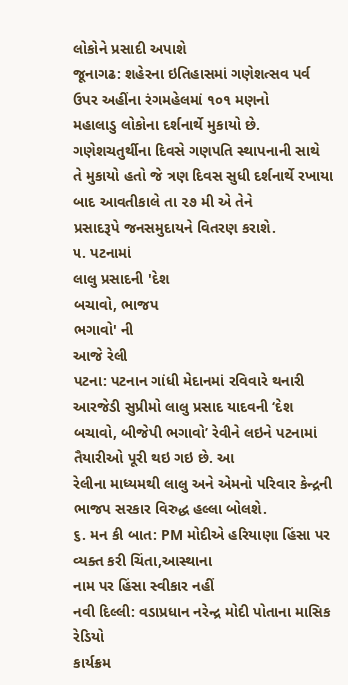લોકોને પ્રસાદી અપાશે
જૂનાગઢ: શહેરના ઇતિહાસમાં ગણેશત્સવ પર્વ ઉપર અહીંના રંગમહેલમાં ૧૦૧ મણનો
મહાલાડુ લોકોના દર્શનાર્થે મુકાયો છે. ગણેશચતુર્થીના દિવસે ગણપતિ સ્થાપનાની સાથે
તે મુકાયો હતો જે ત્રણ દિવસ સુધી દર્શનાર્થે રખાયા બાદ આવતીકાલે તા ૨૭ મી એ તેને
પ્રસાદરૂપે જનસમુદાયને વિતરણ કરાશે.
૫. પટનામાં
લાલુ પ્રસાદની 'દેશ
બચાવો, ભાજપ
ભગાવો' ની
આજે રેલી
પટના: પટનાન ગાંધી મેદાનમાં રવિવારે થનારી
આરજેડી સુપ્રીમો લાલુ પ્રસાદ યાદવની ‘દેશ બચાવો, બીજેપી ભગાવો’ રેવીને લઇને પટનામાં તૈયારીઓ પૂરી થઇ ગઇ છે. આ
રેલીના માધ્યમથી લાલુ અને એમનો પરિવાર કેન્દ્રની ભાજપ સરકાર વિરુદ્ધ હલ્લા બોલશે.
૬. મન કી બાત: PM મોદીએ હરિયાણા હિંસા પર
વ્યક્ત કરી ચિંતા,આસ્થાના
નામ પર હિંસા સ્વીકાર નહીં
નવી દિલ્લી: વડાપ્રધાન નરેન્દ્ર મોદી પોતાના માસિક રેડિયો
કાર્યક્રમ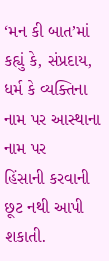‘મન કી બાત’માં કહ્યું કે, સંપ્રદાય, ધર્મ કે વ્યક્તિના નામ પર આસ્થાના નામ પર
હિંસાની કરવાની છૂટ નથી આપી શકાતી.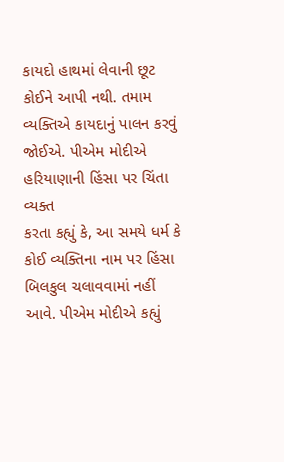કાયદો હાથમાં લેવાની છૂટ કોઈને આપી નથી. તમામ
વ્યક્તિએ કાયદાનું પાલન કરવું જોઈએ. પીએમ મોદીએ હરિયાણાની હિંસા પર ચિંતા વ્યક્ત
કરતા કહ્યું કે, આ સમયે ધર્મ કે કોઈ વ્યક્તિના નામ પર હિંસા
બિલકુલ ચલાવવામાં નહીં આવે. પીએમ મોદીએ કહ્યું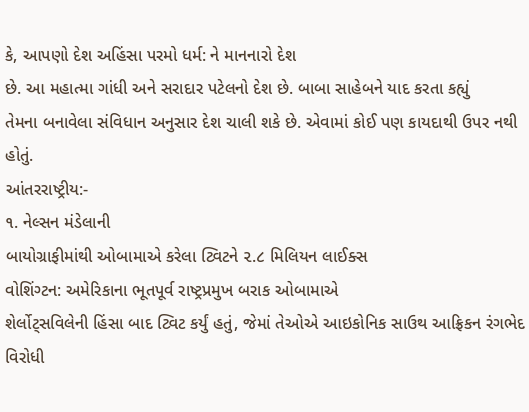કે, આપણો દેશ અહિંસા પરમો ધર્મ: ને માનનારો દેશ
છે. આ મહાત્મા ગાંધી અને સરાદાર પટેલનો દેશ છે. બાબા સાહેબને યાદ કરતા કહ્યું
તેમના બનાવેલા સંવિધાન અનુસાર દેશ ચાલી શકે છે. એવામાં કોઈ પણ કાયદાથી ઉપર નથી
હોતું.
આંતરરાષ્ટ્રીય:-
૧. નેલ્સન મંડેલાની
બાયોગ્રાફીમાંથી ઓબામાએ કરેલા ટ્વિટને ૨.૮ મિલિયન લાઈક્સ
વોશિંગ્ટન: અમેરિકાના ભૂતપૂર્વ રાષ્ટ્રપ્રમુખ બરાક ઓબામાએ
શેર્લોટ્સવિલેની હિંસા બાદ ટ્વિટ કર્યું હતું, જેમાં તેઓએ આઇકોનિક સાઉથ આફ્રિકન રંગભેદ
વિરોધી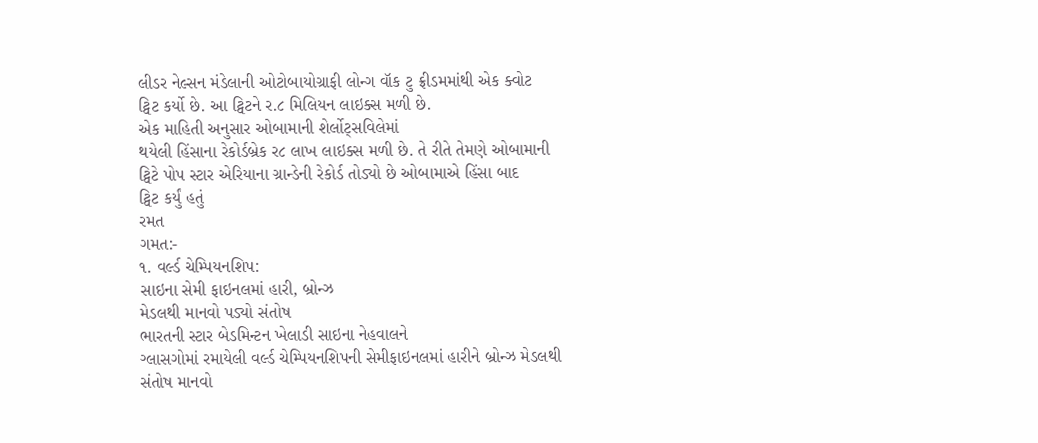લીડર નેલ્સન મંડેલાની ઓટોબાયોગ્રાફી લોન્ગ વૉક ટુ ફ્રીડમમાંથી એક ક્વોટ
ટ્વિટ કર્યો છે. આ ટ્વિટને ર.૮ મિલિયન લાઇક્સ મળી છે.
એક માહિતી અનુસાર ઓબામાની શેર્લોટ્સવિલેમાં
થયેલી હિંસાના રેકોર્ડબ્રેક ર૮ લાખ લાઇક્સ મળી છે. તે રીતે તેમણે ઓબામાની
ટ્વિટે પોપ સ્ટાર એરિયાના ગ્રાન્ડેની રેકોર્ડ તોડ્યો છે ઓબામાએ હિંસા બાદ
ટ્વિટ કર્યું હતું
રમત
ગમત:-
૧. વર્લ્ડ ચેમ્પિયનશિપ:
સાઇના સેમી ફાઇનલમાં હારી, બ્રોન્ઝ
મેડલથી માનવો પડ્યો સંતોષ
ભારતની સ્ટાર બેડમિન્ટન ખેલાડી સાઇના નેહવાલને
ગ્લાસગોમાં રમાયેલી વર્લ્ડ ચેમ્પિયનશિપની સેમીફાઇનલમાં હારીને બ્રોન્ઝ મેડલથી
સંતોષ માનવો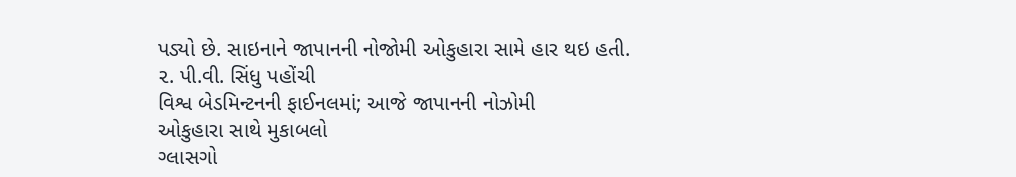પડ્યો છે. સાઇનાને જાપાનની નોજોમી ઓકુહારા સામે હાર થઇ હતી.
૨. પી.વી. સિંધુ પહોંચી
વિશ્વ બેડમિન્ટનની ફાઈનલમાં; આજે જાપાનની નોઝોમી
ઓકુહારા સાથે મુકાબલો
ગ્લાસગો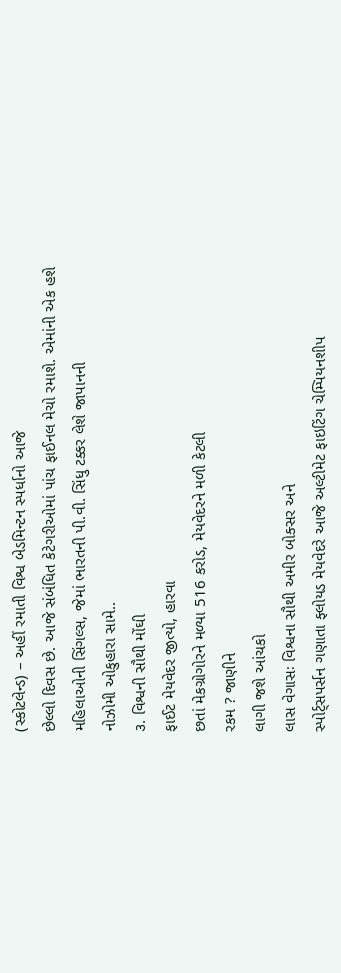(સ્કોટલેન્ડ) – અહીં રમાતી વિશ્વ બેડમિન્ટન સ્પર્ધાનો આજે
છેલ્લો દિવસ છે. આજે સંબંધિત કેટેગરીઓમાં પાંચ ફાઈનલ મેચો રમાશે. એમાંની એક હશે
મહિલાઓની સિંગલ્સ, જેમાં ભારતની પી.વી. સિંધુ ટક્કર લેશે જાપાનની
નોઝોમી ઓકુહારા સામે..
૩. વિશ્વની સૌથી મોંઘી
ફાઈટ મેયવેદર જીત્યો, હારવા
છતાં મેકગ્રોગોરને મળ્યા 516 કરોડ, મેયવેદરને મળી કેટલી
રકમ ? જાણીને
લાગી જશે આંચકો
લાસ વેગાસઃ વિશ્વના સૌથી અમીર બોક્સર અને
સ્પોર્ટ્સપર્સન ગણાતા ફ્લોયડ મેયવેદરે આજે અલ્ટીમેટ ફાઇટિંગ ચેમ્પિયનશીપ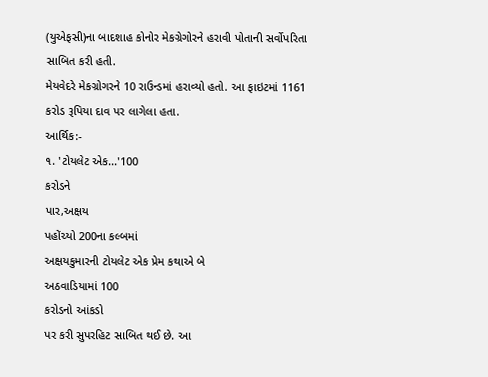(યુએફસી)ના બાદશાહ કોનોર મેકગ્રેગોરને હરાવી પોતાની સર્વોપરિતા સાબિત કરી હતી.
મેયવેદરે મેકગ્રોગરને 10 રાઉન્ડમાં હરાવ્યો હતો. આ ફાઇટમાં 1161 કરોડ રૂપિયા દાવ પર લાગેલા હતા.
આર્થિક:-
૧. 'ટોયલેટ એક...'100
કરોડને
પાર,અક્ષય
પહોંચ્યો 200ના કલ્બમાં
અક્ષયકુમારની ટોયલેટ એક પ્રેમ કથાએ બે
અઠવાડિયામાં 100
કરોડનો આંકડો
પર કરી સુપરહિટ સાબિત થઈ છે. આ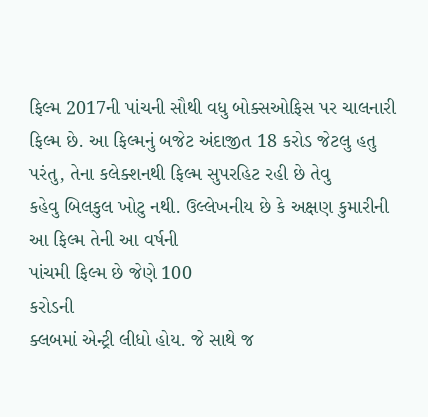ફિલ્મ 2017ની પાંચની સૌથી વધુ બોક્સઓફિસ પર ચાલનારી
ફિલ્મ છે. આ ફિલ્મનું બજેટ અંદાજીત 18 કરોડ જેટલુ હતુ પરંતુ, તેના કલેક્શનથી ફિલ્મ સુપરહિટ રહી છે તેવુ
કહેવુ બિલકુલ ખોટુ નથી. ઉલ્લેખનીય છે કે અક્ષણ કુમારીની આ ફિલ્મ તેની આ વર્ષની
પાંચમી ફિલ્મ છે જેણે 100
કરોડની
ક્લબમાં એન્ટ્રી લીધો હોય. જે સાથે જ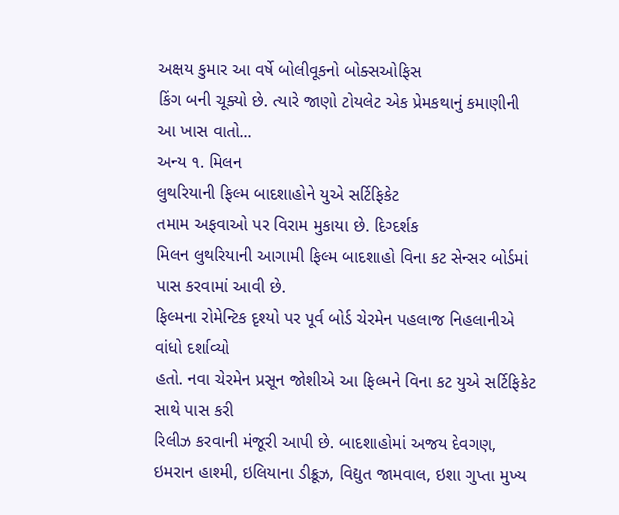અક્ષય કુમાર આ વર્ષે બોલીવૂકનો બોક્સઓફિસ
કિંગ બની ચૂક્યો છે. ત્યારે જાણો ટોયલેટ એક પ્રેમકથાનું કમાણીની આ ખાસ વાતો...
અન્ય ૧. મિલન
લુથરિયાની ફિલ્મ બાદશાહોને યુએ સર્ટિફિકેટ
તમામ અફવાઓ પર વિરામ મુકાયા છે. દિગ્દર્શક
મિલન લુથરિયાની આગામી ફિલ્મ બાદશાહો વિના કટ સેન્સર બોર્ડમાં પાસ કરવામાં આવી છે.
ફિલ્મના રોમેન્ટિક દૃશ્યો પર પૂર્વ બોર્ડ ચેરમેન પહલાજ નિહલાનીએ વાંધો દર્શાવ્યો
હતો. નવા ચેરમેન પ્રસૂન જોશીએ આ ફિલ્મને વિના કટ યુએ સર્ટિફિકેટ સાથે પાસ કરી
રિલીઝ કરવાની મંજૂરી આપી છે. બાદશાહોમાં અજય દેવગણ, ઇમરાન હાશ્મી, ઇલિયાના ડીક્રૂઝ, વિદ્યુત જામવાલ, ઇશા ગુપ્તા મુખ્ય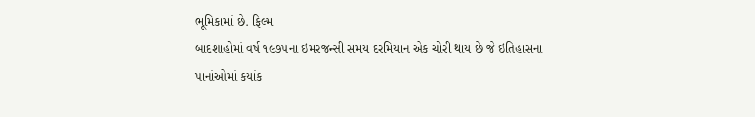ભૂમિકામાં છે. ફિલ્મ
બાદશાહોમાં વર્ષ ૧૯૭૫ના ઇમરજન્સી સમય દરમિયાન એક ચોરી થાય છે જે ઇતિહાસના
પાનાંઓમાં કયાંક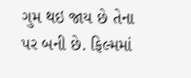ગુમ થઇ જાય છે તેના પર બની છે. ફિલ્મમાં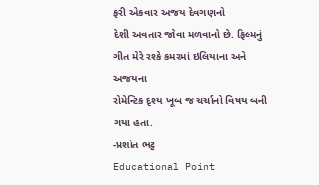ફરી એકવાર અજય દેવગણનો
દેશી અવતાર જોવા મળવાનો છે. ફિલ્મનું ગીત મેરે રશ્કે કમરમાં ઇલિયાના અને અજયના
રોમેન્ટિક દૃશ્ય ખૂબ જ ચર્ચાનો વિષય બની ગયા હતા.
-પ્રશાંત ભટ્ટ
Educational Point